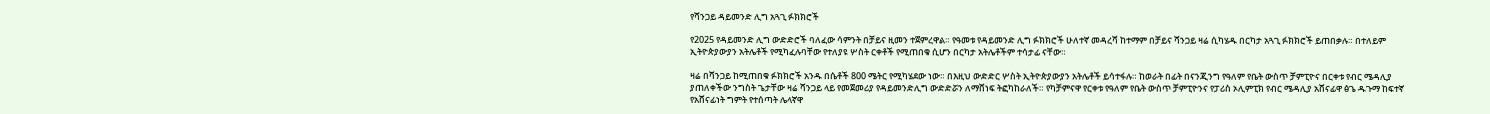የሻንጋይ ዳይመንድ ሊግ አጓጊ ፉክክሮች

የ2025 የዳይመንድ ሊግ ውድድሮች ባለፈው ሳምንት በቻይና ዚመን ተጀምረዋል። የዓመቱ የዳይመንድ ሊግ ፉክክሮች ሁለተኛ መዳረሻ ከተማም በቻይና ሻንጋይ ዛሬ ሲካሄዱ በርካታ አጓጊ ፉክክሮች ይጠበቃሉ። በተለይም ኢትዮጵያውያን አትሌቶች የሚካፈሉባቸው የተለያዩ ሦስት ርቀቶች የሚጠበቁ ሲሆን በርካታ አትሌቶችም ተሳታፊ ናቸው።

ዛሬ በሻንጋይ ከሚጠበቁ ፉክክሮች አንዱ በሴቶች 800 ሜትር የሚካሄደው ነው። በእዚህ ውድድር ሦስት ኢትዮጵያውያን አትሌቶች ይሳተፋሉ። ከወራት በፊት በናንጂንግ የዓለም የቤት ውስጥ ቻምፒዮና በርቀቱ የብር ሜዳሊያ ያጠለቀችው ንግስት ጌታቸው ዛሬ ሻንጋይ ላይ የመጀመሪያ የዳይመንድሊግ ውድድሯን ለማሸነፍ ትፎካከራለች። የካቻምናዋ የርቀቱ የዓለም የቤት ውስጥ ቻምፒዮንና የፓሪስ ኦሊምፒክ የብር ሜዳሊያ አሸናፊዋ ፅጌ ዱጉማ ከፍተኛ የአሸናፊነት ግምት የተሰጣት ሌላኛዋ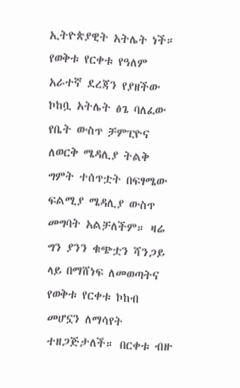ኢትዮጵያዊት አትሌት ነች። የወቅቱ የርቀቱ የዓለም አራተኛ ደረጃን የያዘችው ኮከቧ አትሌት ፅጌ ባለፈው የቤት ውስጥ ቻምፒዮና ለወርቅ ሜዳሊያ ትልቅ ግምት ተሰጥቷት በፍፃሜው ፍልሚያ ሜዳሊያ ውስጥ መግባት አልቻለችም። ዛሬ ግን ያንን ቁጭቷን ሻንጋይ ላይ በማሸነፍ ለመወጣትና የወቅቱ የርቀቱ ኮከብ መሆኗን ለማሳየት ተዘጋጅታለች። በርቀቱ ብዙ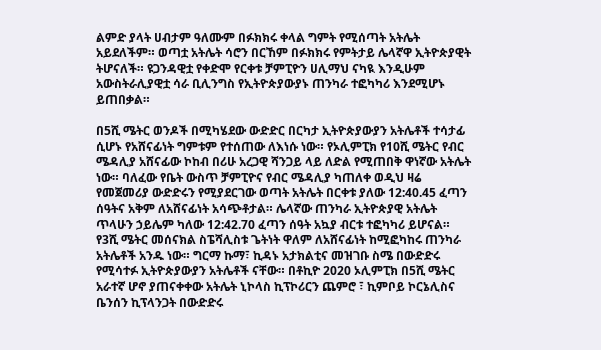ልምድ ያላት ሀብታም ዓለሙም በፉክክሩ ቀላል ግምት የሚሰጣት አትሌት አይደለችም። ወጣቷ አትሌት ሳሮን በርኸም በፉክክሩ የምትታይ ሌላኛዋ ኢትዮጵያዊት ትሆናለች። ዩጋንዳዊቷ የቀድሞ የርቀቱ ቻምፒዮን ሀሊማህ ናካዪ እንዲሁም አውስትራሊያዊቷ ሳራ ቢሊንግስ የኢትዮጵያውያኑ ጠንካራ ተፎካካሪ እንደሚሆኑ ይጠበቃል።

በ5ሺ ሜትር ወንዶች በሚካሄደው ውድድር በርካታ ኢትዮጵያውያን አትሌቶች ተሳታፊ ሲሆኑ የአሸናፊነት ግምቱም የተሰጠው ለእነሱ ነው። የኦሊምፒክ የ10ሺ ሜትር የብር ሜዳሊያ አሸናፊው ኮከብ በሪሁ አረጋዊ ሻንጋይ ላይ ለድል የሚጠበቅ ዋነኛው አትሌት ነው። ባለፈው የቤት ውስጥ ቻምፒዮና የብር ሜዳሊያ ካጠለቀ ወዲህ ዛሬ የመጀመሪያ ውድድሩን የሚያደርገው ወጣት አትሌት በርቀቱ ያለው 12:40.45 ፈጣን ሰዓትና አቅም ለአሸናፊነት አሳጭቶታል። ሌላኛው ጠንካራ ኢትዮጵያዊ አትሌት ጥላሁን ኃይሌም ካለው 12:42.70 ፈጣን ሰዓት አኳያ ብርቱ ተፎካካሪ ይሆናል። የ3ሺ ሜትር መሰናክል ስፔሻሊስቱ ጌትነት ዋለም ለአሸናፊነት ከሚፎካከሩ ጠንካራ አትሌቶች አንዱ ነው። ግርማ ኩማ፣ ኪዳኑ አታክልቲና መዝገቡ ስሜ በውድድሩ የሚሳተፉ ኢትዮጵያውያን አትሌቶች ናቸው። በቶኪዮ 2020 ኦሊምፒክ በ5ሺ ሜትር አራተኛ ሆኖ ያጠናቀቀው አትሌት ኒኮላስ ኪፕኮሪርን ጨምሮ ፣ ኪምቦይ ኮርኔሊስና ቤንሰን ኪፕላንጋት በውድድሩ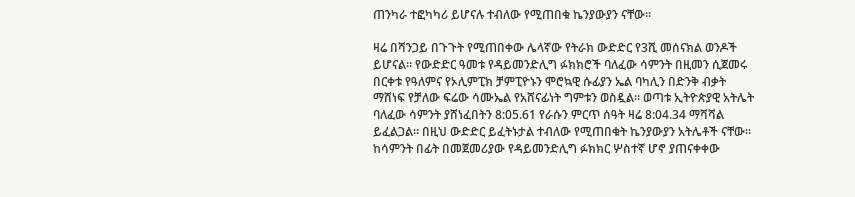ጠንካራ ተፎካካሪ ይሆናሉ ተብለው የሚጠበቁ ኬንያውያን ናቸው።

ዛሬ በሻንጋይ በጉጉት የሚጠበቀው ሌላኛው የትራክ ውድድር የ3ሺ መሰናክል ወንዶች ይሆናል። የውድድር ዓመቱ የዳይመንድሊግ ፉክክሮች ባለፈው ሳምንት በዚመን ሲጀመሩ በርቀቱ የዓለምና የኦሊምፒክ ቻምፒዮኑን ሞሮኳዊ ሱፊያን ኤል ባካሊን በድንቅ ብቃት ማሸነፍ የቻለው ፍሬው ሳሙኤል የአሸናፊነት ግምቱን ወስዷል። ወጣቱ ኢትዮጵያዊ አትሌት ባለፈው ሳምንት ያሸነፈበትን 8:05.61 የራሱን ምርጥ ሰዓት ዛሬ 8:04.34 ማሻሻል ይፈልጋል። በዚህ ውድድር ይፈትኑታል ተብለው የሚጠበቁት ኬንያውያን አትሌቶች ናቸው። ከሳምንት በፊት በመጀመሪያው የዳይመንድሊግ ፉክክር ሦስተኛ ሆኖ ያጠናቀቀው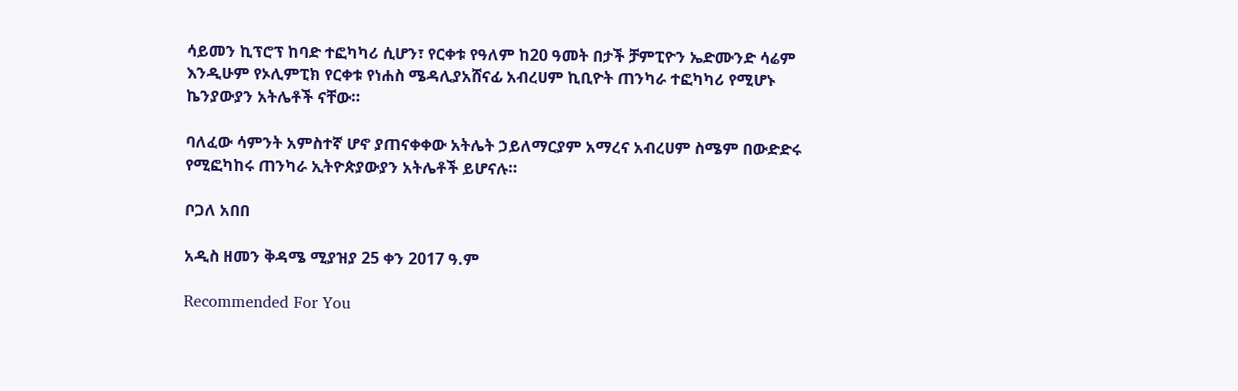ሳይመን ኪፕሮፕ ከባድ ተፎካካሪ ሲሆን፣ የርቀቱ የዓለም ከ20 ዓመት በታች ቻምፒዮን ኤድሙንድ ሳሬም እንዲሁም የኦሊምፒክ የርቀቱ የነሐስ ሜዳሊያአሸናፊ አብረሀም ኪቢዮት ጠንካራ ተፎካካሪ የሚሆኑ ኬንያውያን አትሌቶች ናቸው።

ባለፈው ሳምንት አምስተኛ ሆኖ ያጠናቀቀው አትሌት ኃይለማርያም አማረና አብረሀም ስሜም በውድድሩ የሚፎካከሩ ጠንካራ ኢትዮጵያውያን አትሌቶች ይሆናሉ።

ቦጋለ አበበ

አዲስ ዘመን ቅዳሜ ሚያዝያ 25 ቀን 2017 ዓ.ም

Recommended For You